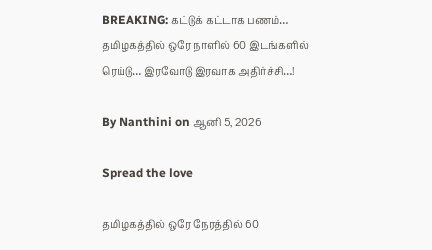BREAKING: கட்டுக் கட்டாக பணம்… தமிழகத்தில் ஒரே நாளில் 60 இடங்களில் ரெய்டு… இரவோடு இரவாக அதிர்ச்சி…!

By Nanthini on ஆனி 5, 2026

Spread the love

தமிழகத்தில் ஒரே நேரத்தில் 60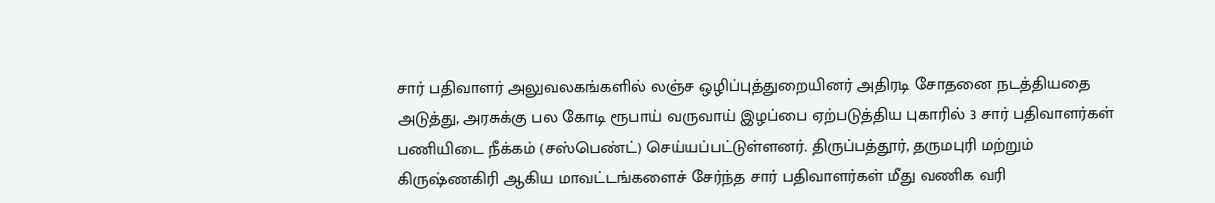சார் பதிவாளர் அலுவலகங்களில் லஞ்ச ஒழிப்புத்துறையினர் அதிரடி சோதனை நடத்தியதை அடுத்து, அரசுக்கு பல கோடி ரூபாய் வருவாய் இழப்பை ஏற்படுத்திய புகாரில் 3 சார் பதிவாளர்கள் பணியிடை நீக்கம் (சஸ்பெண்ட்) செய்யப்பட்டுள்ளனர். திருப்பத்தூர், தருமபுரி மற்றும் கிருஷ்ணகிரி ஆகிய மாவட்டங்களைச் சேர்ந்த சார் பதிவாளர்கள் மீது வணிக வரி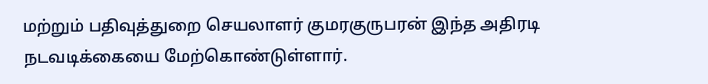மற்றும் பதிவுத்துறை செயலாளர் குமரகுருபரன் இந்த அதிரடி நடவடிக்கையை மேற்கொண்டுள்ளார்.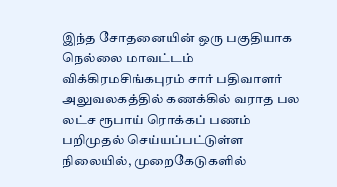இந்த சோதனையின் ஒரு பகுதியாக நெல்லை மாவட்டம் விக்கிரமசிங்கபுரம் சார் பதிவாளர் அலுவலகத்தில் கணக்கில் வராத பல லட்ச ரூபாய் ரொக்கப் பணம் பறிமுதல் செய்யப்பட்டுள்ள நிலையில், முறைகேடுகளில்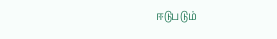ஈடுபடும்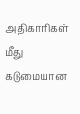அதிகாரிகள் மீது கடுமையான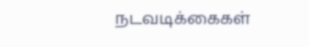நடவடிக்கைகள்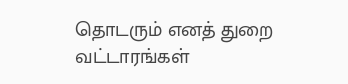தொடரும் எனத் துறை வட்டாரங்கள்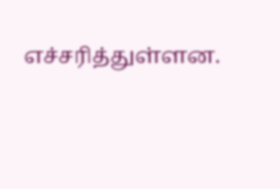எச்சரித்துள்ளன.